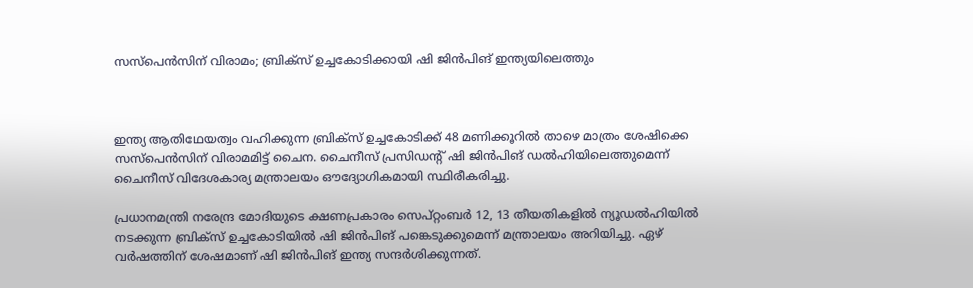സസ്പെൻസിന് വിരാമം; ബ്രിക്സ് ഉച്ചകോടിക്കായി ഷി ജിൻപിങ് ഇന്ത്യയിലെത്തും



ഇന്ത്യ ആതിഥേയത്വം വഹിക്കുന്ന ബ്രിക്സ് ഉച്ചകോടിക്ക് 48 മണിക്കൂറിൽ താഴെ മാത്രം ശേഷിക്കെ സസ്പെൻസിന് വിരാമമിട്ട് ചൈന. ചൈനീസ് പ്രസിഡന്റ് ഷി ജിൻപിങ് ഡൽഹിയിലെത്തുമെന്ന് ചൈനീസ് വിദേശകാര്യ മന്ത്രാലയം ഔദ്യോഗികമായി സ്ഥിരീകരിച്ചു.

പ്രധാനമന്ത്രി നരേന്ദ്ര മോദിയുടെ ക്ഷണപ്രകാരം സെപ്റ്റംബർ 12, 13 തീയതികളിൽ ന്യൂഡൽഹിയിൽ നടക്കുന്ന ബ്രിക്സ് ഉച്ചകോടിയിൽ ഷി ജിൻപിങ് പങ്കെടുക്കുമെന്ന് മന്ത്രാലയം അറിയിച്ചു. ഏഴ് വർഷത്തിന് ശേഷമാണ് ഷി ജിൻപിങ് ഇന്ത്യ സന്ദർശിക്കുന്നത്.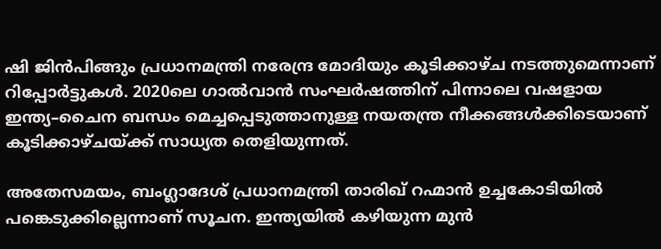ഷി ജിൻപിങ്ങും പ്രധാനമന്ത്രി നരേന്ദ്ര മോദിയും കൂടിക്കാഴ്ച നടത്തുമെന്നാണ് റിപ്പോർട്ടുകൾ. 2020ലെ ഗാൽവാൻ സംഘർഷത്തിന് പിന്നാലെ വഷളായ ഇന്ത്യ–ചൈന ബന്ധം മെച്ചപ്പെടുത്താനുള്ള നയതന്ത്ര നീക്കങ്ങൾക്കിടെയാണ് കൂടിക്കാഴ്ചയ്ക്ക് സാധ്യത തെളിയുന്നത്.

അതേസമയം, ബംഗ്ലാദേശ് പ്രധാനമന്ത്രി താരിഖ് റഹ്മാൻ ഉച്ചകോടിയിൽ പങ്കെടുക്കില്ലെന്നാണ് സൂചന. ഇന്ത്യയിൽ കഴിയുന്ന മുൻ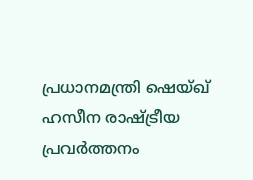പ്രധാനമന്ത്രി ഷെയ്ഖ് ഹസീന രാഷ്ട്രീയ പ്രവർത്തനം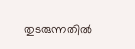തുടരുന്നതിൽ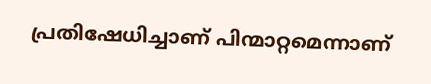പ്രതിഷേധിച്ചാണ് പിന്മാറ്റമെന്നാണ്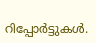റിപ്പോർട്ടുകൾ.